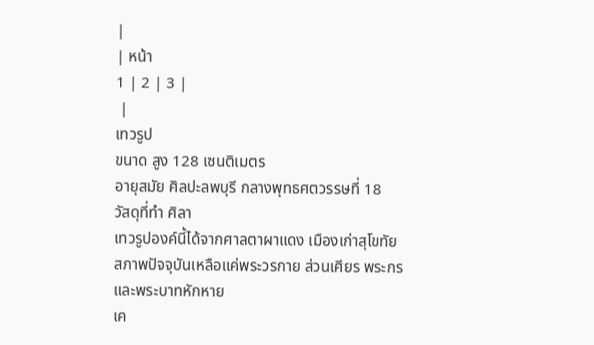|
| หน้า
1 | 2 | 3 |
 |
เทวรูป
ขนาด สูง 128 เซนติเมตร
อายุสมัย ศิลปะลพบุรี กลางพุทธศตวรรษที่ 18
วัสดุที่ทำ ศิลา
เทวรูปองค์นี้ได้จากศาลตาผาแดง เมืองเก่าสุโขทัย สภาพปัจจุบันเหลือแค่พระวรกาย ส่วนเศียร พระกร และพระบาทหักหาย
เค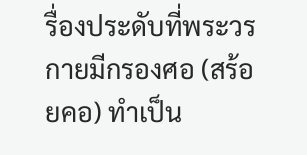รื่องประดับที่พระวรกายมีกรองศอ (สร้อยคอ) ทำเป็น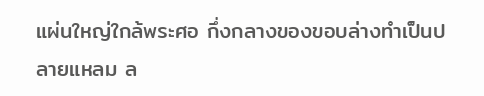แผ่นใหญ่ใกล้พระศอ กึ่งกลางของขอบล่างทำเป็นปลายแหลม ล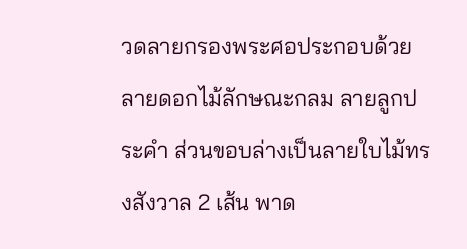วดลายกรองพระศอประกอบด้วยลายดอกไม้ลักษณะกลม ลายลูกประคำ ส่วนขอบล่างเป็นลายใบไม้ทรงสังวาล 2 เส้น พาด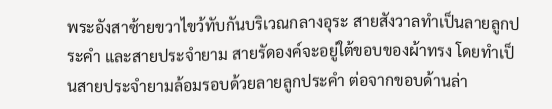พระอังสาซ้ายขวาไขว้ทับกันบริเวณกลางอุระ สายสังวาลทำเป็นลายลูกประคำ และสายประจำยาม สายรัดองค์จะอยู่ใต้ขอบของผ้าทรง โดยทำเป็นสายประจำยามล้อมรอบด้วยลายลูกประคำ ต่อจากขอบด้านล่า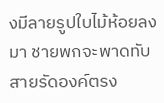งมีลายรูปใบไม้ห้อยลงมา ชายพกจะพาดทับสายรัดองค์ตรง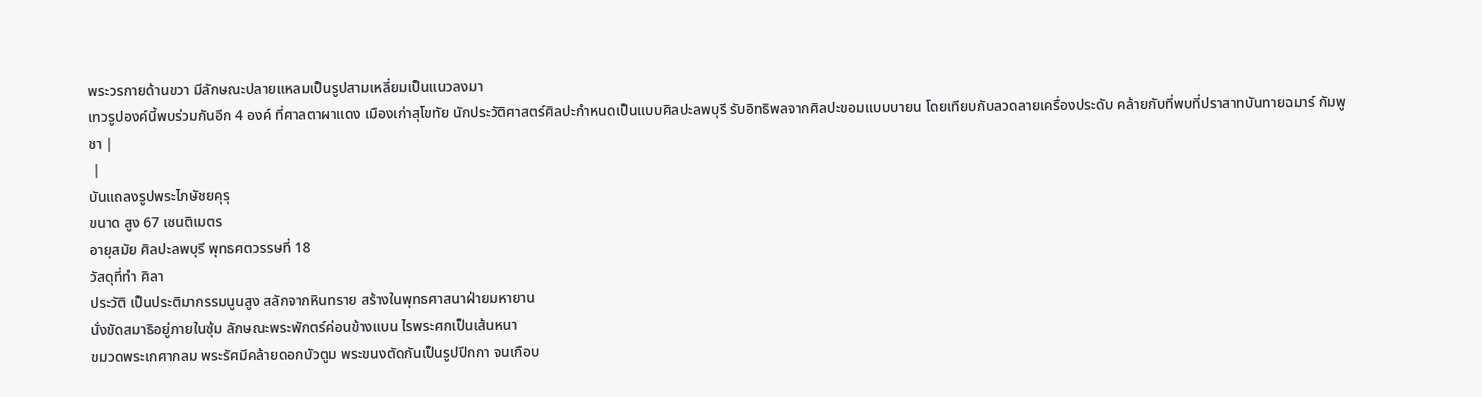พระวรกายด้านขวา มีลักษณะปลายแหลมเป็นรูปสามเหลี่ยมเป็นแนวลงมา
เทวรูปองค์นี้พบร่วมกันอีก 4 องค์ ที่ศาลตาผาแดง เมืองเก่าสุโขทัย นักประวัติศาสตร์ศิลปะกำหนดเป็นแบบศิลปะลพบุรี รับอิทธิพลจากศิลปะขอมแบบบายน โดยเทียบกับลวดลายเครื่องประดับ คล้ายกับที่พบที่ปราสาทบันทายฉมาร์ กัมพูชา |
 |
บันแถลงรูปพระไภษัชยคุรุ
ขนาด สูง 67 เซนติเมตร
อายุสมัย ศิลปะลพบุรี พุทธศตวรรษที่ 18
วัสดุที่ทำ ศิลา
ประวัติ เป็นประติมากรรมนูนสูง สลักจากหินทราย สร้างในพุทธศาสนาฝ่ายมหายาน
นั่งขัดสมาธิอยู่ภายในซุ้ม ลักษณะพระพักตร์ค่อนข้างแบน ไรพระศกเป็นเส้นหนา
ขมวดพระเกศากลม พระรัศมีคล้ายดอกบัวตูม พระขนงตัดกันเป็นรูปปีกกา จนเกือบ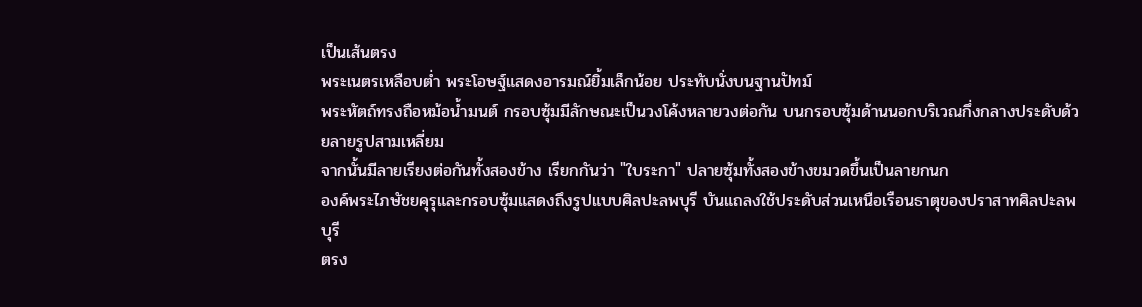เป็นเส้นตรง
พระเนตรเหลือบต่ำ พระโอษฐ์แสดงอารมณ์ยิ้มเล็กน้อย ประทับนั่งบนฐานปัทม์
พระหัตถ์ทรงถือหม้อน้ำมนต์ กรอบซุ้มมีลักษณะเป็นวงโค้งหลายวงต่อกัน บนกรอบซุ้มด้านนอกบริเวณกึ่งกลางประดับด้วยลายรูปสามเหลี่ยม
จากนั้นมีลายเรียงต่อกันทั้งสองข้าง เรียกกันว่า "ใบระกา" ปลายซุ้มทั้งสองข้างขมวดขึ้นเป็นลายกนก
องค์พระไภษัชยคุรุและกรอบซุ้มแสดงถึงรูปแบบศิลปะลพบุรี บันแถลงใช้ประดับส่วนเหนือเรือนธาตุของปราสาทศิลปะลพบุรี
ตรง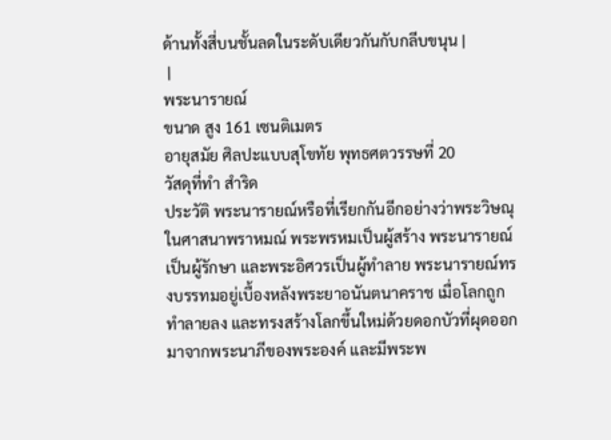ด้านทั้งสี่บนชั้นลดในระดับเดียวกันกับกลีบขนุน |
 |
พระนารายณ์
ขนาด สูง 161 เซนติเมตร
อายุสมัย ศิลปะแบบสุโขทัย พุทธศตวรรษที่ 20
วัสดุที่ทำ สำริด
ประวัติ พระนารายณ์หรือที่เรียกกันอีกอย่างว่าพระวิษณุ ในศาสนาพราหมณ์ พระพรหมเป็นผู้สร้าง พระนารายณ์เป็นผู้รักษา และพระอิศวรเป็นผู้ทำลาย พระนารายณ์ทรงบรรทมอยู่เบื้องหลังพระยาอนันตนาคราช เมื่อโลกถูกทำลายลง และทรงสร้างโลกขึ้นใหม่ด้วยดอกบัวที่ผุดออกมาจากพระนาภีของพระองค์ และมีพระพ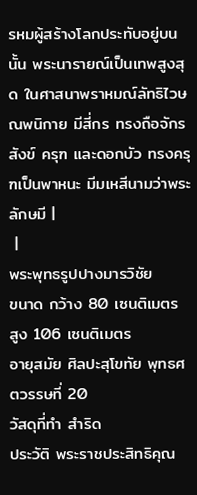รหมผู้สร้างโลกประทับอยู่บนนั้น พระนารายณ์เป็นเทพสูงสุด ในศาสนาพราหมณ์ลัทธิไวษณพนิกาย มีสี่กร ทรงถือจักร สังข์ ครุฑ และดอกบัว ทรงครุฑเป็นพาหนะ มีมเหสีนามว่าพระลักษมี |
 |
พระพุทธรูปปางมารวิชัย
ขนาด กว้าง 80 เซนติเมตร สูง 106 เซนติเมตร
อายุสมัย ศิลปะสุโขทัย พุทธศตวรรษที่ 20
วัสดุที่ทำ สำริด
ประวัติ พระราชประสิทธิคุณ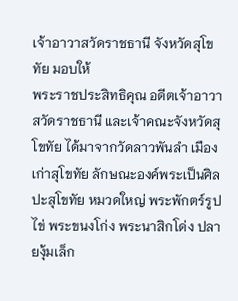เจ้าอาวาสวัดราชธานี จังหวัดสุโขทัย มอบให้
พระราชประสิทธิคุณ อดีตเจ้าอาวาสวัดราชธานี และเจ้าคณะจังหวัดสุโขทัย ได้มาจากวัดลาวพันลำ เมืองเก่าสุโขทัย ลักษณะองค์พระเป็นศิลปะสุโขทัย หมวดใหญ่ พระพักตร์รูปไข่ พระขนงโก่ง พระนาสิกโด่ง ปลายงุ้มเล็ก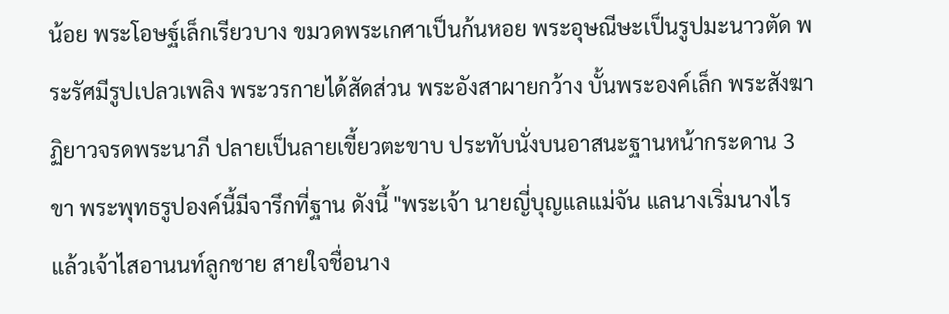น้อย พระโอษฐ์เล็กเรียวบาง ขมวดพระเกศาเป็นก้นหอย พระอุษณีษะเป็นรูปมะนาวตัด พระรัศมีรูปเปลวเพลิง พระวรกายได้สัดส่วน พระอังสาผายกว้าง บั้นพระองค์เล็ก พระสังฆาฏิยาวจรดพระนาภี ปลายเป็นลายเขี้ยวตะขาบ ประทับนั่งบนอาสนะฐานหน้ากระดาน 3 ขา พระพุทธรูปองค์นี้มีจารึกที่ฐาน ดังนี้ "พระเจ้า นายญี่บุญแลแม่จัน แลนางเริ่มนางไร แล้วเจ้าไสอานนท์ลูกชาย สายใจชื่อนาง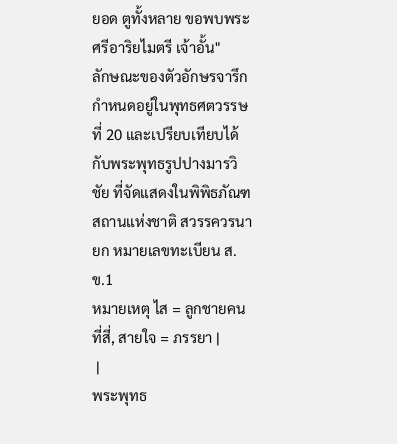ยอด ตูทั้งหลาย ขอพบพระศรีอาริยไมตรี เจ้าอั้น"
ลักษณะของตัวอักษรจารึก กำหนดอยู่ในพุทธศตวรรษที่ 20 และเปรียบเทียบได้กับพระพุทธรูปปางมารวิชัย ที่จัดแสดงในพิพิธภัณฑสถานแห่งชาติ สวรรควรนายก หมายเลขทะเบียน ส.ข.1
หมายเหตุ ไส = ลูกชายคนที่สี่, สายใจ = ภรรยา |
 |
พระพุทธ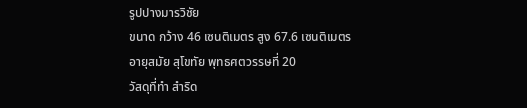รูปปางมารวิชัย
ขนาด กว้าง 46 เซนติเมตร สูง 67.6 เซนติเมตร
อายุสมัย สุโขทัย พุทธศตวรรษที่ 20
วัสดุที่ทำ สำริด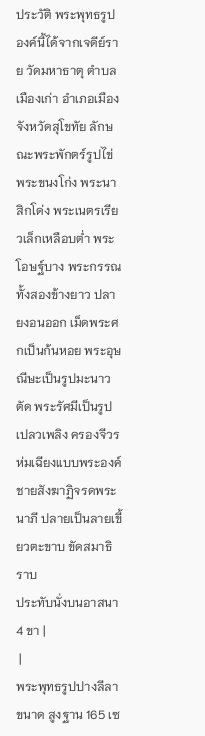ประวัติ พระพุทธรูปองค์นี้ได้จากเจดีย์ราย วัดมหาธาตุ ตำบลเมืองเก่า อำเภอเมือง จังหวัดสุโขทัย ลักษณะพระพักตร์รูปไข่ พระขนงโก่ง พระนาสิกโด่ง พระเนตรเรียวเล็กเหลือบต่ำ พระโอษฐ์บาง พระกรรณทั้งสองข้างยาว ปลายงอนออก เม็ดพระศกเป็นก้นหอย พระอุษณีษะเป็นรูปมะนาวตัด พระรัศมีเป็นรูปเปลวเพลิง ครองจีวรห่มเฉียงแบบพระองค์ ชายสังฆาฏิจรดพระนาภี ปลายเป็นลายเขี้ยวตะขาบ ขัดสมาธิราบ
ประทับนั่งบนอาสนา 4 ขา |
 |
พระพุทธรูปปางลีลา
ขนาด สูงฐาน 165 เซ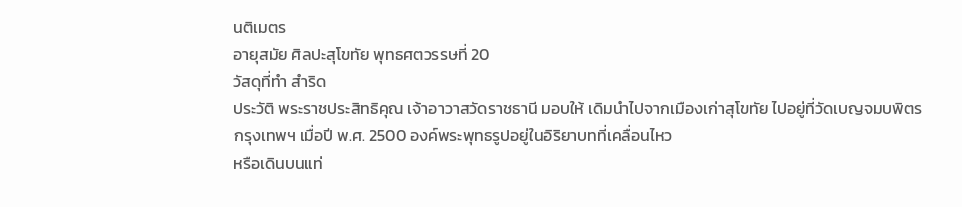นติเมตร
อายุสมัย ศิลปะสุโขทัย พุทธศตวรรษที่ 20
วัสดุที่ทำ สำริด
ประวัติ พระราชประสิทธิคุณ เจ้าอาวาสวัดราชธานี มอบให้ เดิมนำไปจากเมืองเก่าสุโขทัย ไปอยู่ที่วัดเบญจมบพิตร กรุงเทพฯ เมื่อปี พ.ศ. 2500 องค์พระพุทธรูปอยู่ในอิริยาบทที่เคลื่อนไหว
หรือเดินบนแท่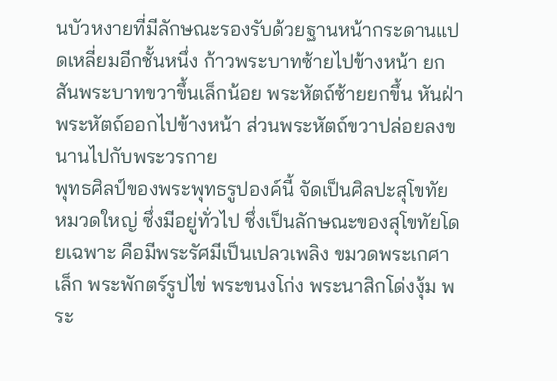นบัวหงายที่มีลักษณะรองรับด้วยฐานหน้ากระดานแปดเหลี่ยมอีกชั้นหนึ่ง ก้าวพระบาทซ้ายไปข้างหน้า ยกสันพระบาทขวาขึ้นเล็กน้อย พระหัตถ์ซ้ายยกขึ้น หันฝ่าพระหัตถ์ออกไปข้างหน้า ส่วนพระหัตถ์ขวาปล่อยลงขนานไปกับพระวรกาย
พุทธศิลป์ของพระพุทธรูปองค์นี้ จัดเป็นศิลปะสุโขทัย หมวดใหญ่ ซึ่งมีอยู่ทั่วไป ซึ่งเป็นลักษณะของสุโขทัยโดยเฉพาะ คือมีพระรัศมีเป็นเปลวเพลิง ขมวดพระเกศาเล็ก พระพักตร์รูปไข่ พระขนงโก่ง พระนาสิกโด่งงุ้ม พระ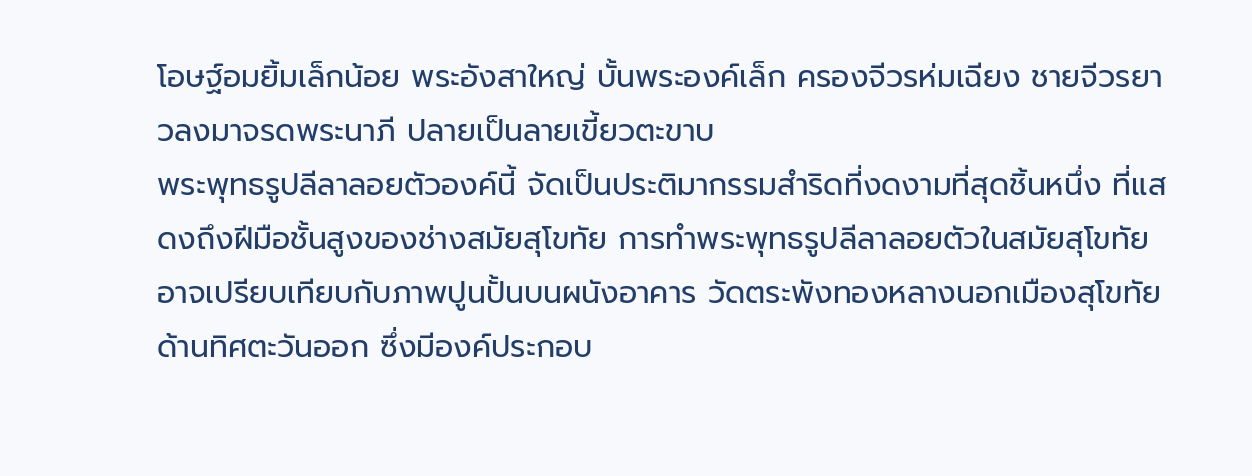โอษฐ์อมยิ้มเล็กน้อย พระอังสาใหญ่ บั้นพระองค์เล็ก ครองจีวรห่มเฉียง ชายจีวรยาวลงมาจรดพระนาภี ปลายเป็นลายเขี้ยวตะขาบ
พระพุทธรูปลีลาลอยตัวองค์นี้ จัดเป็นประติมากรรมสำริดที่งดงามที่สุดชิ้นหนึ่ง ที่แสดงถึงฝีมือชั้นสูงของช่างสมัยสุโขทัย การทำพระพุทธรูปลีลาลอยตัวในสมัยสุโขทัย อาจเปรียบเทียบกับภาพปูนปั้นบนผนังอาคาร วัดตระพังทองหลางนอกเมืองสุโขทัย ด้านทิศตะวันออก ซึ่งมีองค์ประกอบ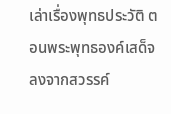เล่าเรื่องพุทธประวัติ ตอนพระพุทธองค์เสด็จลงจากสวรรค์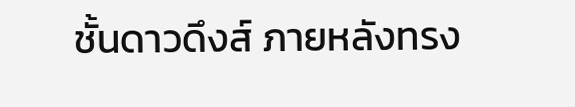ชั้นดาวดึงส์ ภายหลังทรง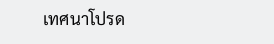เทศนาโปรด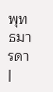พุทธมารดา |